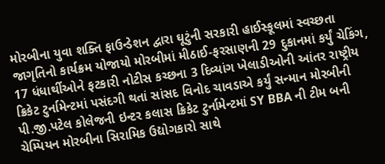મોરબીના યુવા શક્તિ ફાઉન્ડેશન દ્વારા ઘૂટુંની સરકારી હાઈસ્કૂલમાં સ્વચ્છતા જાગૃતિનો કાર્યક્રમ યોજાયો મોરબીમાં મીઠાઈ-ફરસાણની 29 દુકાનમાં કર્યું ચેકિંગ, 17 ધંધાર્થીઓને ફટકારી નોટીસ કચ્છના 3 દિવ્યાંગ ખેલાડીઓની આંતર રાષ્ટ્રીય ક્રિકેટ ટુર્નામેન્ટમાં પસંદગી થતાં સાંસદ વિનોદ ચાવડાએ કર્યું સન્માન મોરબીની પી.જી.પટેલ કોલેજની ઇન્ટર કલાસ ક્રિકેટ ટુર્નામેન્ટમાં SY BBA ની ટીમ બની ચેમ્પિયન મોરબીના સિરામિક ઉદ્યોગકારો સાથે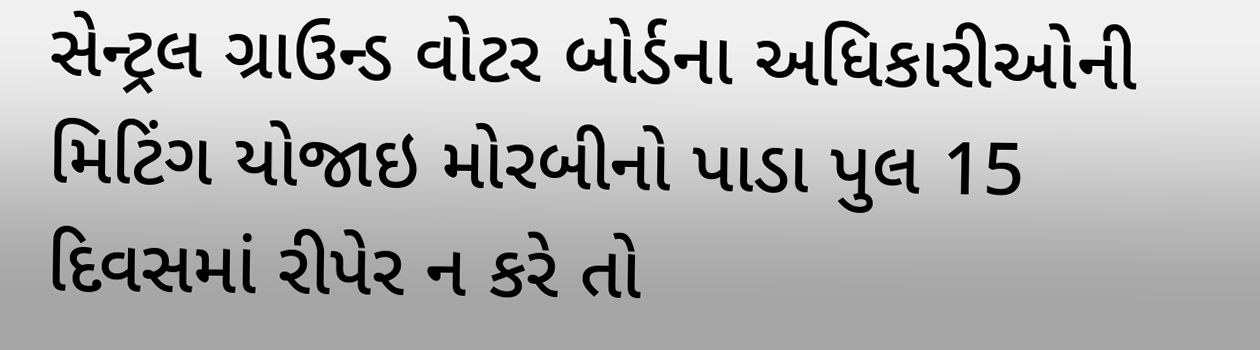સેન્ટ્રલ ગ્રાઉન્ડ વોટર બોર્ડના અધિકારીઓની મિટિંગ યોજાઇ મોરબીનો પાડા પુલ 15 દિવસમાં રીપેર ન કરે તો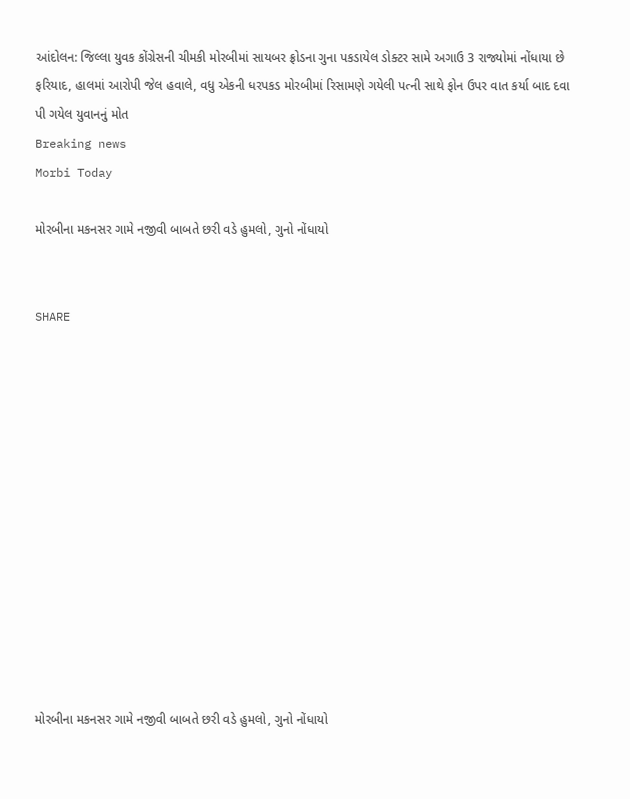આંદોલન: જિલ્લા યુવક કોંગ્રેસની ચીમકી મોરબીમાં સાયબર ફ્રોડના ગુના પકડાયેલ ડોક્ટર સામે અગાઉ 3 રાજ્યોમાં નોંધાયા છે ફરિયાદ, હાલમાં આરોપી જેલ હવાલે, વધુ એકની ધરપકડ મોરબીમાં રિસામણે ગયેલી પત્ની સાથે ફોન ઉપર વાત કર્યા બાદ દવા પી ગયેલ યુવાનનું મોત
Breaking news
Morbi Today

મોરબીના મકનસર ગામે નજીવી બાબતે છરી વડે હુમલો, ગુનો નોંધાયો


SHARE













મોરબીના મકનસર ગામે નજીવી બાબતે છરી વડે હુમલો, ગુનો નોંધાયો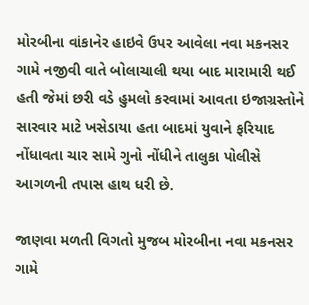મોરબીના વાંકાનેર હાઇવે ઉપર આવેલા નવા મકનસર ગામે નજીવી વાતે બોલાચાલી થયા બાદ મારામારી થઈ હતી જેમાં છરી વડે હુમલો કરવામાં આવતા ઇજાગ્રસ્તોને સારવાર માટે ખસેડાયા હતા બાદમાં યુવાને ફરિયાદ નોંધાવતા ચાર સામે ગુનો નોંધીને તાલુકા પોલીસે આગળની તપાસ હાથ ધરી છે.

જાણવા મળતી વિગતો મુજબ મોરબીના નવા મકનસર ગામે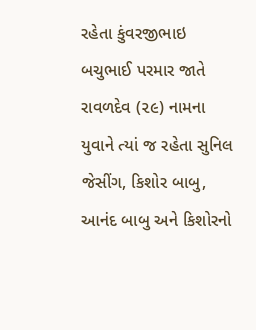રહેતા કુંવરજીભાઇ બચુભાઈ પરમાર જાતે રાવળદેવ (૨૯) નામના યુવાને ત્યાં જ રહેતા સુનિલ જેસીંગ, કિશોર બાબુ, આનંદ બાબુ અને કિશોરનો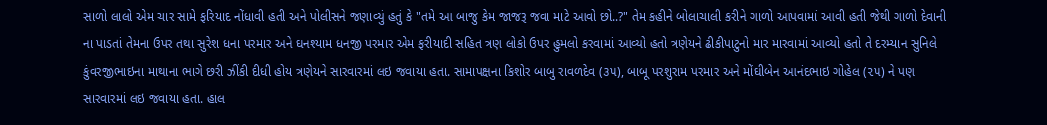સાળો લાલો એમ ચાર સામે ફરિયાદ નોંધાવી હતી અને પોલીસને જણાવ્યું હતું કે "તમે આ બાજુ કેમ જાજરૂ જવા માટે આવો છો..?" તેમ કહીને બોલાચાલી કરીને ગાળો આપવામાં આવી હતી જેથી ગાળો દેવાની ના પાડતાં તેમના ઉપર તથા સુરેશ ધના પરમાર અને ઘનશ્યામ ધનજી પરમાર એમ ફરીયાદી સહિત ત્રણ લોકો ઉપર હુમલો કરવામાં આવ્યો હતો ત્રણેયને ઢીકીપાટુનો માર મારવામાં આવ્યો હતો તે દરમ્યાન સુનિલે કુંવરજીભાઇના માથાના ભાગે છરી ઝીંકી દીધી હોય ત્રણેયને સારવારમાં લઇ જવાયા હતા. સામાપક્ષના કિશોર બાબુ રાવળદેવ (૩૫), બાબૂ પરશુરામ પરમાર અને મોંઘીબેન આનંદભાઇ ગોહેલ (૨૫) ને પણ સારવારમાં લઇ જવાયા હતા. હાલ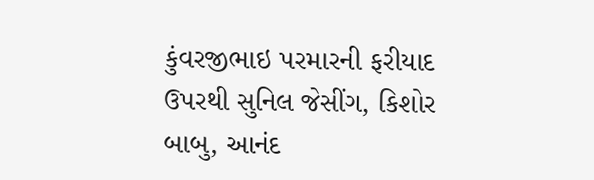કુંવરજીભાઇ પરમારની ફરીયાદ ઉપરથી સુનિલ જેસીંગ, કિશોર બાબુ, આનંદ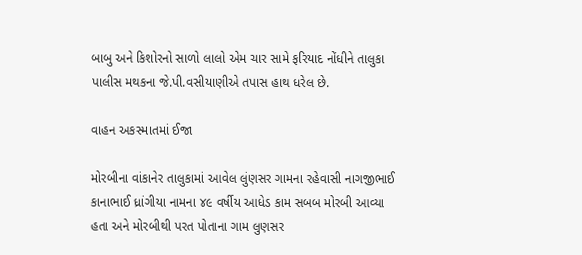બાબુ અને કિશોરનો સાળો લાલો એમ ચાર સામે ફરિયાદ નોંધીને તાલુકા પાલીસ મથકના જે.પી.વસીયાણીએ તપાસ હાથ ધરેલ છે.

વાહન અકસ્માતમાં ઈજા

મોરબીના વાંકાનેર તાલુકામાં આવેલ લુંણસર ગામના રહેવાસી નાગજીભાઈ કાનાભાઈ ધ્રાંગીયા નામના ૪૯ વર્ષીય આધેડ કામ સબબ મોરબી આવ્યા હતા અને મોરબીથી પરત પોતાના ગામ લુણસર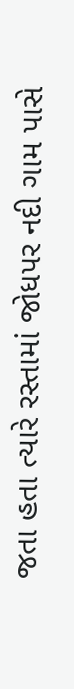જતા હતા ત્યારે રસ્તામાં જોધપર નદી ગામ પાસે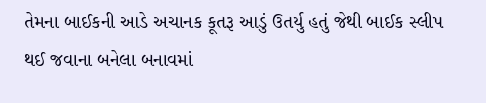તેમના બાઈકની આડે અચાનક કૂતરૂ આડું ઉતર્યુ હતું જેથી બાઈક સ્લીપ થઈ જવાના બનેલા બનાવમાં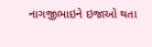નાગજીભાઇને ઇજાઓ થતા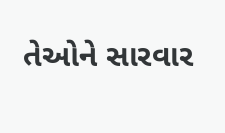તેઓને સારવાર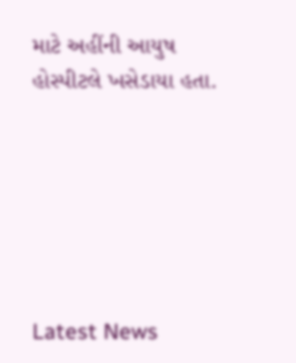માટે અહીંની આયુષ હોસ્પીટલે ખસેડાયા હતા.






Latest News